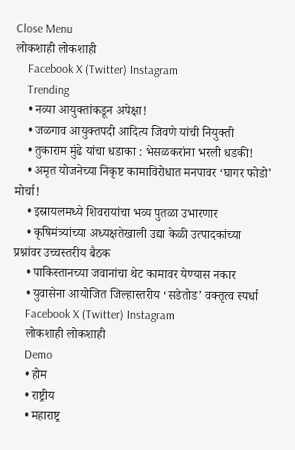Close Menu
लोकशाही लोकशाही
    Facebook X (Twitter) Instagram
    Trending
    • नव्या आयुक्तांकडून अपेक्षा!
    • जळगाव आयुक्तपदी आदित्य जिवणे यांची नियुक्ती
    • तुकाराम मुंढे यांचा धडाका : भेसळकरांना भरली धडकी!
    • अमृत योजनेच्या निकृष्ट कामाविरोधात मनपावर ‘घागर फोडो’ मोर्चा!
    • इस्रायलमध्ये शिवरायांचा भव्य पुतळा उभारणार
    • कृषिमंत्र्यांच्या अध्यक्षतेखाली उद्या केळी उत्पादकांच्या प्रश्नांवर उच्चस्तरीय बैठक
    • पाकिस्तानच्या जवानांचा थेट कामावर येण्यास नकार
    • युवासेना आयोजित जिल्हास्तरीय ‘सडेतोड’ वक्तृत्व स्पर्धा
    Facebook X (Twitter) Instagram
    लोकशाही लोकशाही
    Demo
    • होम
    • राष्ट्रीय
    • महाराष्ट्र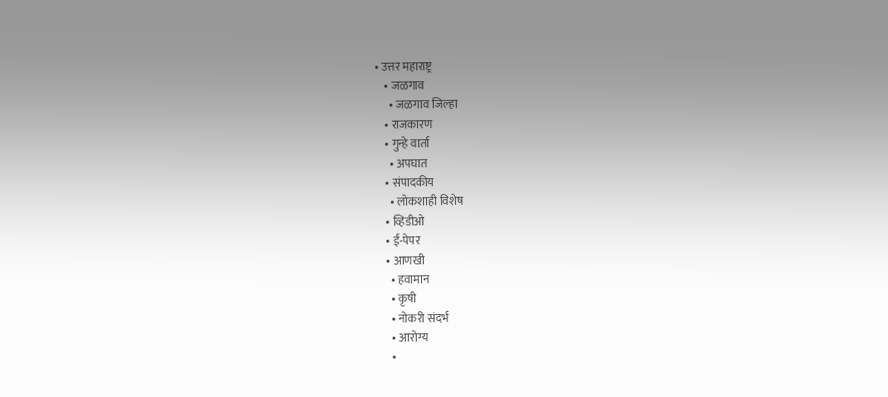• उत्तर महाराष्ट्र
    • जळगाव
      • जळगाव जिल्हा
    • राजकारण
    • गुन्हे वार्ता
      • अपघात
    • संपादकीय
      • लोकशाही विशेष
    • व्हिडीओ
    • ई-पेपर
    • आणखी
      • हवामान
      • कृषी
      • नोकरी संदर्भ
      • आरोग्य
      •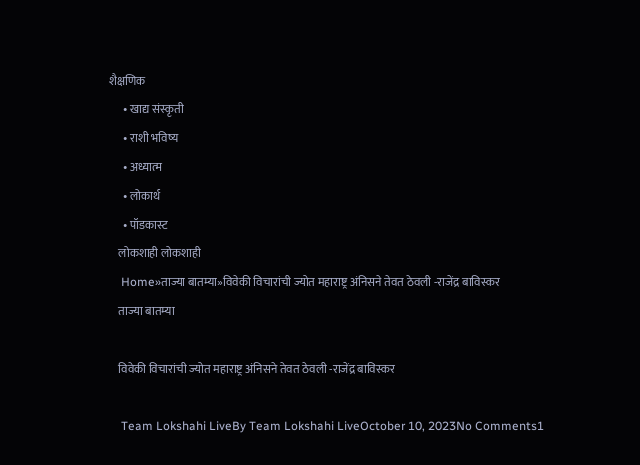शैक्षणिक
      • खाद्य संस्कृती
      • राशी भविष्य
      • अध्यात्म
      • लोकार्थ
      • पॉडकास्ट
    लोकशाही लोकशाही
    Home»ताज्या बातम्या»विवेकी विचारांची ज्योत महाराष्ट्र अंनिसने तेवत ठेवली -राजेंद्र बाविस्कर
    ताज्या बातम्या

    विवेकी विचारांची ज्योत महाराष्ट्र अंनिसने तेवत ठेवली -राजेंद्र बाविस्कर

    Team Lokshahi LiveBy Team Lokshahi LiveOctober 10, 2023No Comments1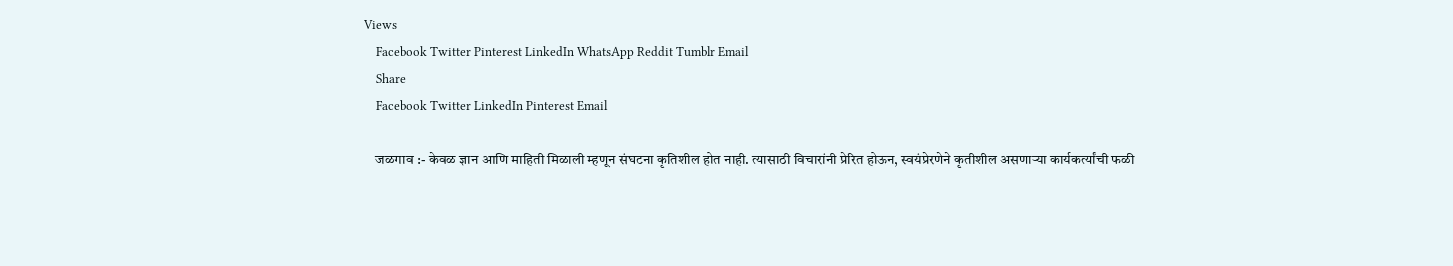Views
    Facebook Twitter Pinterest LinkedIn WhatsApp Reddit Tumblr Email
    Share
    Facebook Twitter LinkedIn Pinterest Email

    जळगाव :- केवळ ज्ञान आणि माहिती मिळाली म्हणून संघटना कृतिशील होत नाही. त्यासाठी विचारांनी प्रेरित होऊन, स्वयंप्रेरणेने कृतीशील असणाऱ्या कार्यकर्त्यांची फळी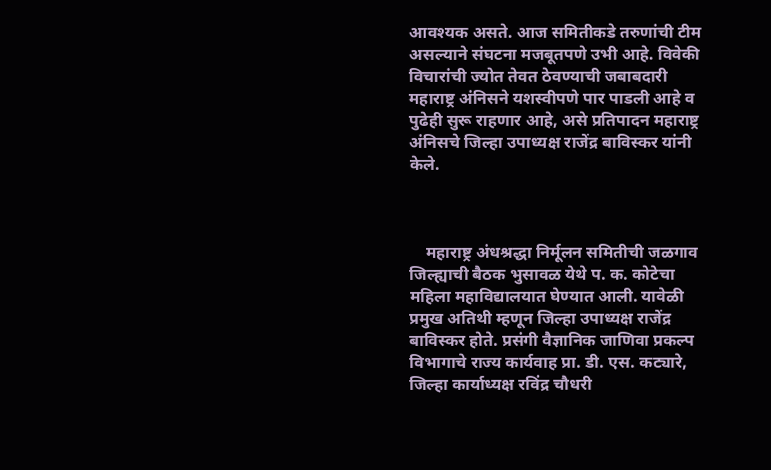आवश्यक असते. आज समितीकडे तरुणांची टीम असल्याने संघटना मजबूतपणे उभी आहे. विवेकी विचारांची ज्योत तेवत ठेवण्याची जबाबदारी महाराष्ट्र अंनिसने यशस्वीपणे पार पाडली आहे व पुढेही सुरू राहणार आहे, असे प्रतिपादन महाराष्ट्र अंनिसचे जिल्हा उपाध्यक्ष राजेंद्र बाविस्कर यांनी केले.



    महाराष्ट्र अंधश्रद्धा निर्मूलन समितीची जळगाव जिल्ह्याची बैठक भुसावळ येथे प. क. कोटेचा महिला महाविद्यालयात घेण्यात आली. यावेळी प्रमुख अतिथी म्हणून जिल्हा उपाध्यक्ष राजेंद्र बाविस्कर होते. प्रसंगी वैज्ञानिक जाणिवा प्रकल्प विभागाचे राज्य कार्यवाह प्रा. डी. एस. कट्यारे, जिल्हा कार्याध्यक्ष रविंद्र चौधरी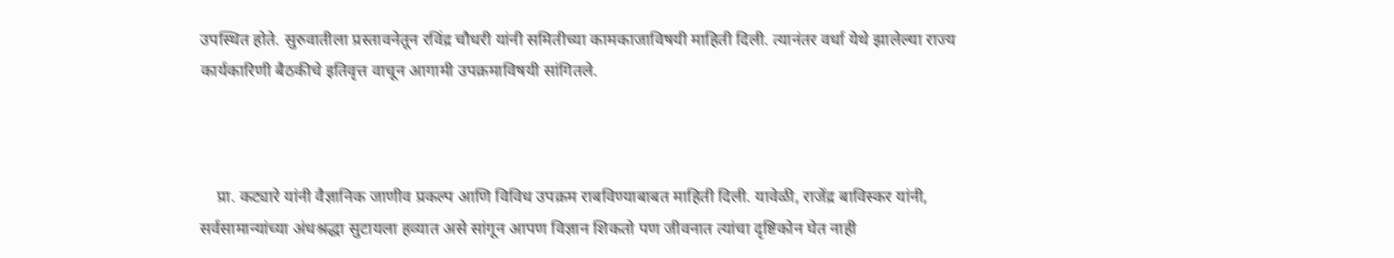उपस्थित होते. सुरुवातीला प्रस्तावनेतून रविंद्र चौधरी यांनी समितीच्या कामकाजाविषयी माहिती दिली. त्यानंतर वर्धा येथे झालेल्या राज्य कार्यकारिणी बैठकीचे इतिवृत्त वाचून आगामी उपक्रमाविषयी सांगितले.



    प्रा. कट्यारे यांनी वैज्ञानिक जाणीव प्रकल्प आणि विविध उपक्रम राबविण्याबाबत माहिती दिली. यावेळी, राजेंद्र बाविस्कर यांनी, सर्वसामान्यांच्या अंधश्रद्धा सुटायला हव्यात असे सांगून आपण विज्ञान शिकतो पण जीवनात त्यांचा दृष्टिकोन घेत नाही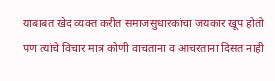याबाबत खेद व्यक्त करीत समाजसुधारकांचा जयकार खूप होतो पण त्यांचे विचार मात्र कोणी वाचताना व आचरताना दिसत नाही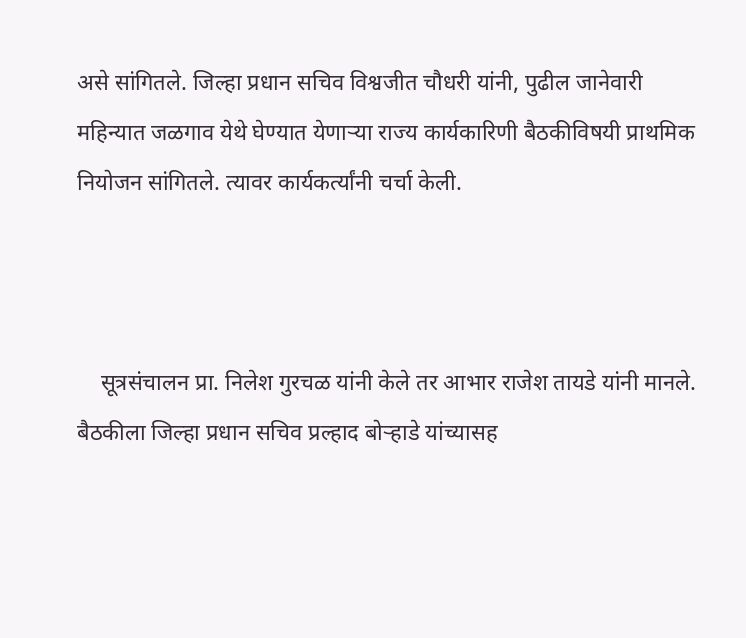असे सांगितले. जिल्हा प्रधान सचिव विश्वजीत चौधरी यांनी, पुढील जानेवारी महिन्यात जळगाव येथे घेण्यात येणाऱ्या राज्य कार्यकारिणी बैठकीविषयी प्राथमिक नियोजन सांगितले. त्यावर कार्यकर्त्यांनी चर्चा केली.



    सूत्रसंचालन प्रा. निलेश गुरचळ यांनी केले तर आभार राजेश तायडे यांनी मानले. बैठकीला जिल्हा प्रधान सचिव प्रल्हाद बोऱ्हाडे यांच्यासह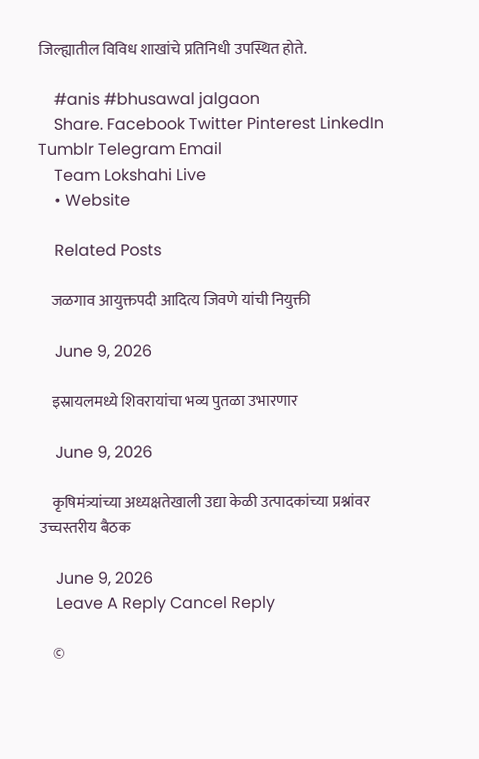जिल्ह्यातील विविध शाखांचे प्रतिनिधी उपस्थित होते.

    #anis #bhusawal jalgaon
    Share. Facebook Twitter Pinterest LinkedIn Tumblr Telegram Email
    Team Lokshahi Live
    • Website

    Related Posts

    जळगाव आयुक्तपदी आदित्य जिवणे यांची नियुक्ती

    June 9, 2026

    इस्रायलमध्ये शिवरायांचा भव्य पुतळा उभारणार

    June 9, 2026

    कृषिमंत्र्यांच्या अध्यक्षतेखाली उद्या केळी उत्पादकांच्या प्रश्नांवर उच्चस्तरीय बैठक

    June 9, 2026
    Leave A Reply Cancel Reply

    ©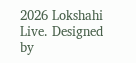2026 Lokshahi Live. Designed by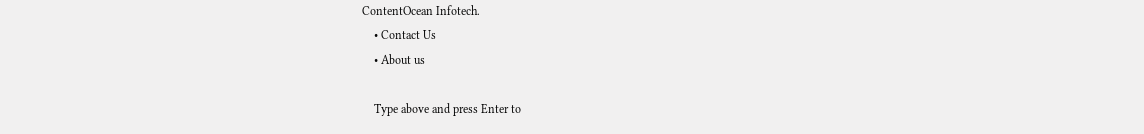ContentOcean Infotech.
    • Contact Us
    • About us

    Type above and press Enter to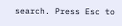search. Press Esc to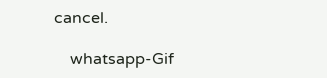cancel.

    whatsapp-Gif